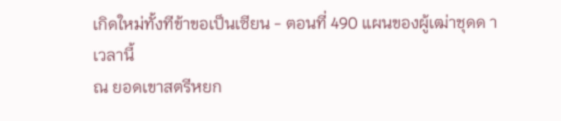เกิดใหม่ทั้งทีข้าขอเป็นเซียน - ตอนที่ 490 แผนของผู้เฒ่าชุดด า
เวลานี้
ณ ยอดเขาสตรีหยก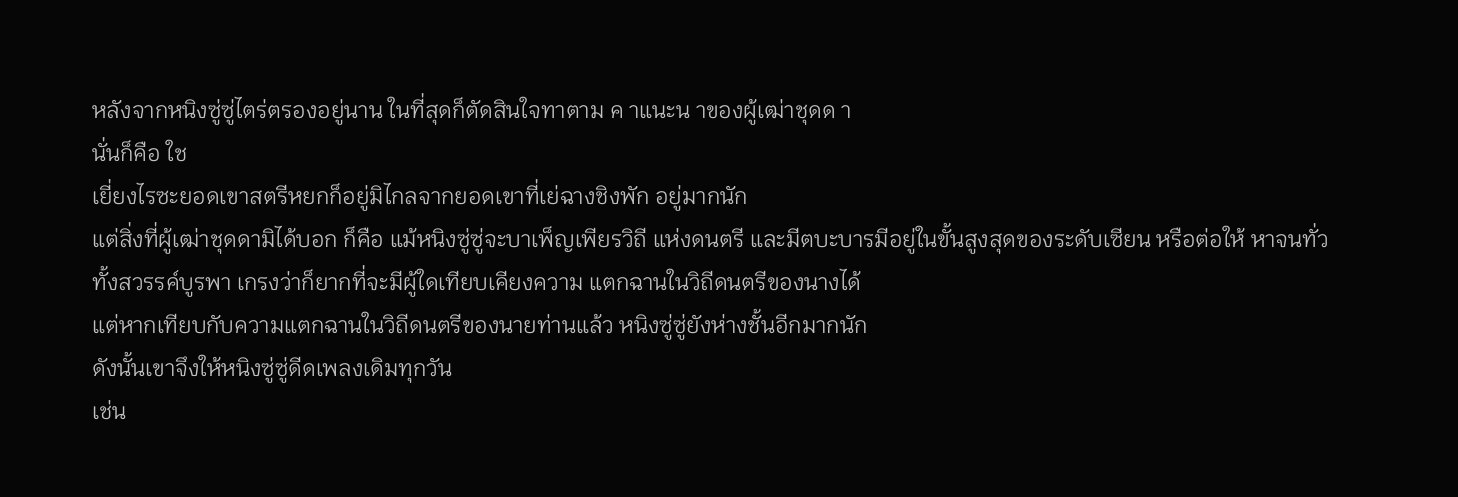หลังจากหนิงซู่ซู่ไตร่ตรองอยู่นาน ในที่สุดก็ตัดสินใจทาตาม ค าแนะน าของผู้เฒ่าชุดด า
นั่นก็คือ ใช
เยี่ยงไรซะยอดเขาสตรีหยกก็อยู่มิไกลจากยอดเขาที่เย่ฉางชิงพัก อยู่มากนัก
แต่สิ่งที่ผู้เฒ่าชุดดามิได้บอก ก็คือ แม้หนิงซู่ซู่จะบาเพ็ญเพียรวิถี แห่งดนตรี และมีตบะบารมีอยู่ในขั้นสูงสุดของระดับเซียน หรือต่อให้ หาจนทั่วทั้งสวรรค์บูรพา เกรงว่าก็ยากที่จะมีผู้ใดเทียบเคียงความ แตกฉานในวิถีดนตรีของนางได้
แต่หากเทียบกับความแตกฉานในวิถีดนตรีของนายท่านแล้ว หนิงซู่ซู่ยังห่างชั้นอีกมากนัก
ดังนั้นเขาจึงให้หนิงซู่ซู่ดีดเพลงเดิมทุกวัน
เช่น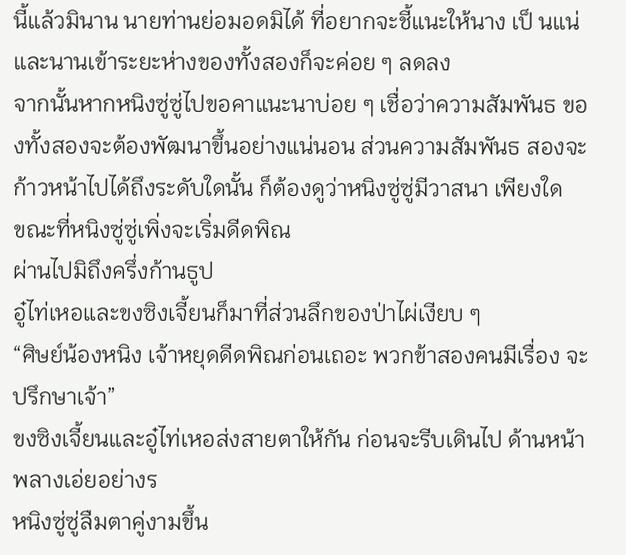นี้แล้วมินาน นายท่านย่อมอดมิได้ ที่อยากจะชี้แนะให้นาง เป็ นแน่ และนานเข้าระยะห่างของทั้งสองก็จะค่อย ๆ ลดลง
จากนั้นหากหนิงซู่ซู่ไปขอคาแนะนาบ่อย ๆ เชื่อว่าความสัมพันธ ของทั้งสองจะต้องพัฒนาขึ้นอย่างแน่นอน ส่วนความสัมพันธ สองจะก้าวหน้าไปได้ถึงระดับใดนั้น ก็ต้องดูว่าหนิงซู่ซู่มีวาสนา เพียงใด
ขณะที่หนิงซู่ซู่เพิ่งจะเริ่มดีดพิณ
ผ่านไปมิถึงครึ่งก้านธูป
อู๋ไท่เหอและขงซิงเจี้ยนก็มาที่ส่วนลึกของป่าไผ่เงียบ ๆ
“ศิษย์น้องหนิง เจ้าหยุดดีดพิณก่อนเถอะ พวกข้าสองคนมีเรื่อง จะปรึกษาเจ้า”
ขงซิงเจี้ยนและอู๋ไท่เหอส่งสายตาให้กัน ก่อนจะรีบเดินไป ด้านหน้าพลางเอ่ยอย่างร
หนิงซู่ซู่ลืมตาคู่งามขึ้น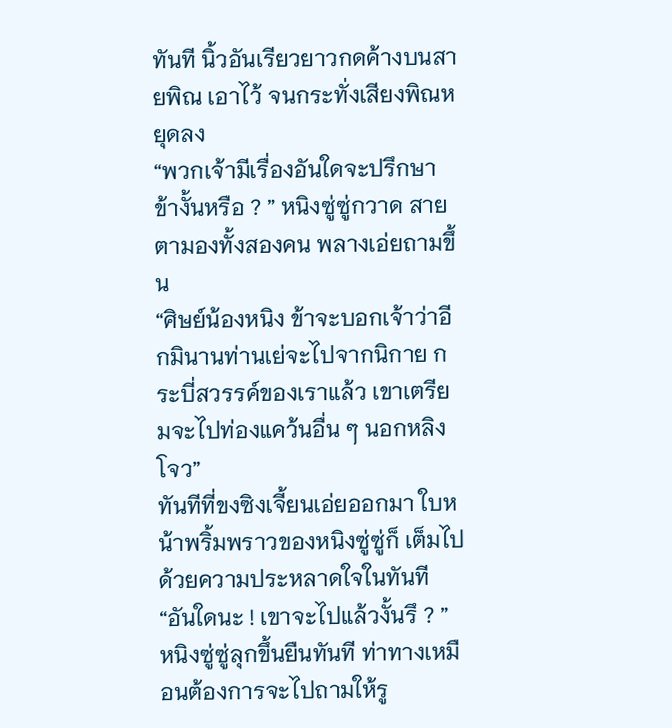ทันที นิ้วอันเรียวยาวกดค้างบนสายพิณ เอาไว้ จนกระทั่งเสียงพิณหยุดลง
“พวกเจ้ามีเรื่องอันใดจะปรึกษาข้างั้นหรือ ? ” หนิงซู่ซู่กวาด สายตามองทั้งสองคน พลางเอ่ยถามขึ้น
“ศิษย์น้องหนิง ข้าจะบอกเจ้าว่าอีกมินานท่านเย่จะไปจากนิกาย กระบี่สวรรค์ของเราแล้ว เขาเตรียมจะไปท่องแคว้นอื่น ๆ นอกหลิง โจว”
ทันทีที่ขงซิงเจี้ยนเอ่ยออกมา ใบหน้าพริ้มพราวของหนิงซู่ซู่ก็ เต็มไปด้วยความประหลาดใจในทันที
“อันใดนะ ! เขาจะไปแล้วงั้นรึ ? ”
หนิงซู่ซู่ลุกขึ้นยืนทันที ท่าทางเหมือนต้องการจะไปถามให้รู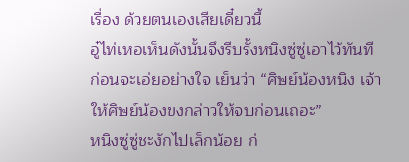เรื่อง ด้วยตนเองเสียเดี๋ยวนี้
อู๋ไท่เหอเห็นดังนั้นจึงรีบรั้งหนิงซู่ซู่เอาไว้ทันที ก่อนจะเอ่ยอย่างใจ เย็นว่า “ศิษย์น้องหนิง เจ้าให้ศิษย์น้องขงกล่าวให้จบก่อนเถอะ”
หนิงซู่ซู่ชะงักไปเล็กน้อย ก่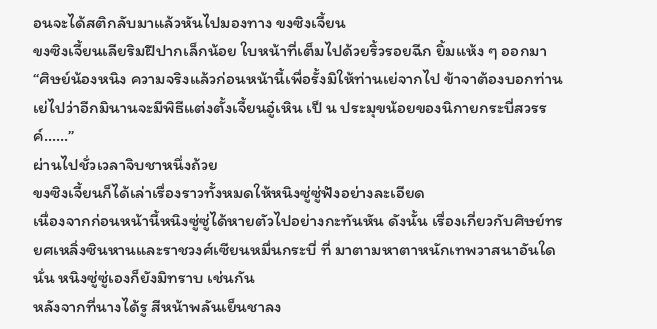อนจะได้สติกลับมาแล้วหันไปมองทาง ขงซิงเจี้ยน
ขงซิงเจี้ยนเลียริมฝีปากเล็กน้อย ใบหน้าที่เต็มไปด้วยริ้วรอยฉีก ยิ้มแห้ง ๆ ออกมา
“ศิษย์น้องหนิง ความจริงแล้วก่อนหน้านี้เพื่อรั้งมิให้ท่านเย่จากไป ข้าจาต้องบอกท่านเย่ไปว่าอีกมินานจะมีพิธีแต่งตั้งเจี้ยนอู๋เหิน เป็ น ประมุขน้อยของนิกายกระบี่สวรรค์……”
ผ่านไปชั่วเวลาจิบชาหนึ่งถ้วย
ขงซิงเจี้ยนก็ได้เล่าเรื่องราวทั้งหมดให้หนิงซู่ซู่ฟังอย่างละเอียด
เนื่องจากก่อนหน้านี้หนิงซู่ซู่ได้หายตัวไปอย่างกะทันหัน ดังนั้น เรื่องเกี่ยวกับศิษย์ทรยศเหลิ่งซินหานและราชวงศ์เซียนหมื่นกระบี่ ที่ มาตามหาตาหนักเทพวาสนาอันใดนั่น หนิงซู่ซู่เองก็ยังมิทราบ เช่นกัน
หลังจากที่นางได้รู สีหน้าพลันเย็นชาลง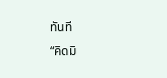ทันที
“คิดมิ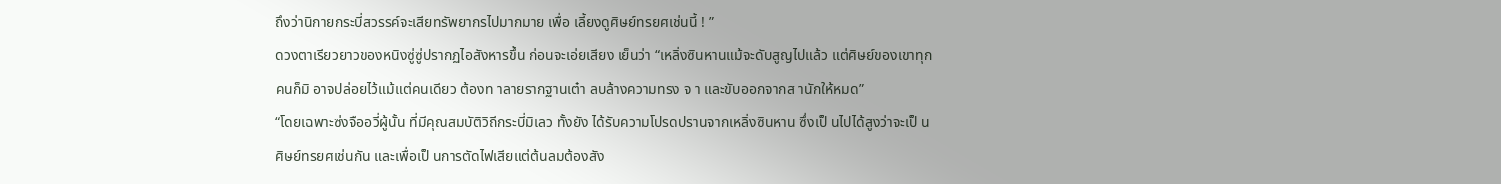ถึงว่านิกายกระบี่สวรรค์จะเสียทรัพยากรไปมากมาย เพื่อ เลี้ยงดูศิษย์ทรยศเช่นนี้ ! ”
ดวงตาเรียวยาวของหนิงซู่ซู่ปรากฏไอสังหารขึ้น ก่อนจะเอ่ยเสียง เย็นว่า “เหลิ่งซินหานแม้จะดับสูญไปแล้ว แต่ศิษย์ของเขาทุกคนก็มิ อาจปล่อยไว้แม้แต่คนเดียว ต้องท าลายรากฐานเต๋า ลบล้างความทรง จ า และขับออกจากส านักให้หมด”
“โดยเฉพาะซ่งจืออวี่ผู้นั้น ที่มีคุณสมบัติวิถีกระบี่มิเลว ทั้งยัง ได้รับความโปรดปรานจากเหลิ่งซินหาน ซึ่งเป็ นไปได้สูงว่าจะเป็ น ศิษย์ทรยศเช่นกัน และเพื่อเป็ นการตัดไฟเสียแต่ต้นลมต้องสัง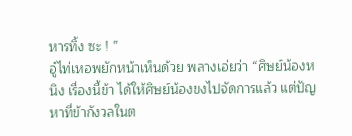หารทิ้ง ซะ ! ”
อู๋ไท่เหอพยักหน้าเห็นด้วย พลางเอ่ยว่า “ศิษย์น้องหนิง เรื่องนี้ข้า ได้ให้ศิษย์น้องขงไปจัดการแล้ว แต่ปัญหาที่ข้ากังวลในต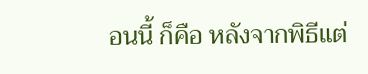อนนี้ ก็คือ หลังจากพิธีแต่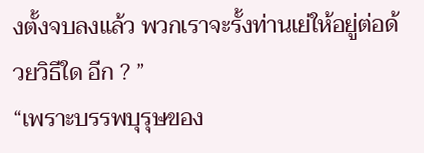งตั้งจบลงแล้ว พวกเราจะรั้งท่านเย่ให้อยู่ต่อด้วยวิธีใด อีก ? ”
“เพราะบรรพบุรุษของ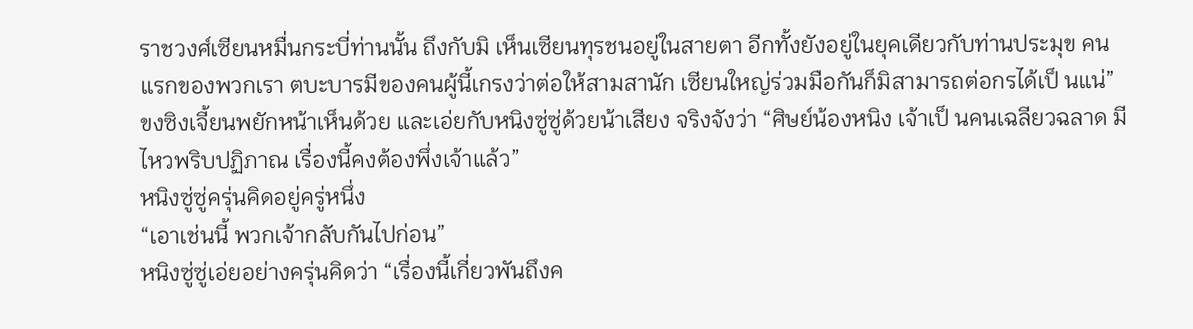ราชวงศ์เซียนหมื่นกระบี่ท่านนั้น ถึงกับมิ เห็นเซียนทุรชนอยู่ในสายตา อีกทั้งยังอยู่ในยุคเดียวกับท่านประมุข คนแรกของพวกเรา ตบะบารมีของคนผู้นี้เกรงว่าต่อให้สามสานัก เซียนใหญ่ร่วมมือกันก็มิสามารถต่อกรได้เป็ นแน่”
ขงซิงเจี้ยนพยักหน้าเห็นด้วย และเอ่ยกับหนิงซู่ซู่ด้วยน้าเสียง จริงจังว่า “ศิษย์น้องหนิง เจ้าเป็ นคนเฉลียวฉลาด มีไหวพริบปฏิภาณ เรื่องนี้คงต้องพึ่งเจ้าแล้ว”
หนิงซู่ซู่ครุ่นคิดอยู่ครู่หนึ่ง
“เอาเช่นนี้ พวกเจ้ากลับกันไปก่อน”
หนิงซู่ซู่เอ่ยอย่างครุ่นคิดว่า “เรื่องนี้เกี่ยวพันถึงค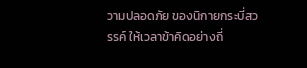วามปลอดภัย ของนิกายกระบี่สวรรค์ ให้เวลาข้าคิดอย่างถี่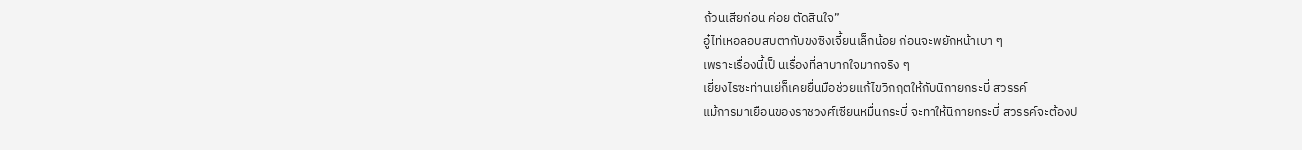ถ้วนเสียก่อน ค่อย ตัดสินใจ”
อู๋ไท่เหอลอบสบตากับขงซิงเจี้ยนเล็กน้อย ก่อนจะพยักหน้าเบา ๆ
เพราะเรื่องนี้เป็ นเรื่องที่ลาบากใจมากจริง ๆ
เยี่ยงไรซะท่านเย่ก็เคยยื่นมือช่วยแก้ไขวิกฤตให้กับนิกายกระบี่ สวรรค์
แม้การมาเยือนของราชวงศ์เซียนหมื่นกระบี่ จะทาให้นิกายกระบี่ สวรรค์จะต้องป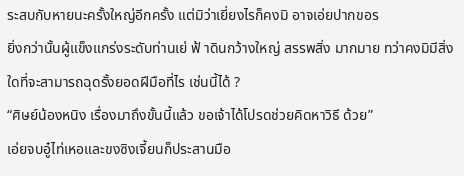ระสบกับหายนะครั้งใหญ่อีกครั้ง แต่มิว่าเยี่ยงไรก็คงมิ อาจเอ่ยปากขอร
ยิ่งกว่านั้นผู้แข็งแกร่งระดับท่านเย่ ฟ้ าดินกว้างใหญ่ สรรพสิ่ง มากมาย ทว่าคงมิมีสิ่งใดที่จะสามารถฉุดรั้งยอดฝีมือที่ไร เช่นนี้ได้ ?
“ศิษย์น้องหนิง เรื่องมาถึงขั้นนี้แล้ว ขอเจ้าได้โปรดช่วยคิดหาวิธี ด้วย”
เอ่ยจบอู๋ไท่เหอและขงซิงเจี้ยนก็ประสานมือ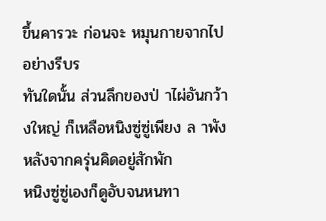ขึ้นคารวะ ก่อนจะ หมุนกายจากไปอย่างรีบร
ทันใดนั้น ส่วนลึกของป่ าไผ่อันกว้างใหญ่ ก็เหลือหนิงซู่ซู่เพียง ล าพัง
หลังจากครุ่นคิดอยู่สักพัก
หนิงซู่ซู่เองก็ดูอับจนหนทา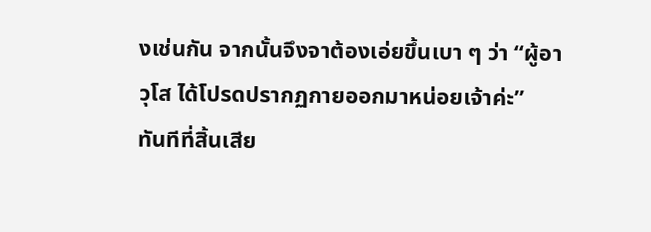งเช่นกัน จากนั้นจึงจาต้องเอ่ยขึ้นเบา ๆ ว่า “ผู้อาวุโส ได้โปรดปรากฏกายออกมาหน่อยเจ้าค่ะ”
ทันทีที่สิ้นเสีย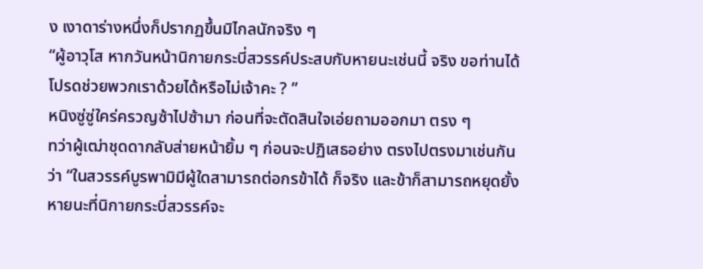ง เงาดาร่างหนึ่งก็ปรากฏขึ้นมิไกลนักจริง ๆ
“ผู้อาวุโส หากวันหน้านิกายกระบี่สวรรค์ประสบกับหายนะเช่นนี้ จริง ขอท่านได้โปรดช่วยพวกเราด้วยได้หรือไม่เจ้าคะ ? ”
หนิงซู่ซู่ใคร่ครวญซ้าไปซ้ามา ก่อนที่จะตัดสินใจเอ่ยถามออกมา ตรง ๆ
ทว่าผู้เฒ่าชุดดากลับส่ายหน้ายิ้ม ๆ ก่อนจะปฏิเสธอย่าง ตรงไปตรงมาเช่นกันว่า “ในสวรรค์บูรพามิมีผู้ใดสามารถต่อกรข้าได้ ก็จริง และข้าก็สามารถหยุดยั้งหายนะที่นิกายกระบี่สวรรค์จะ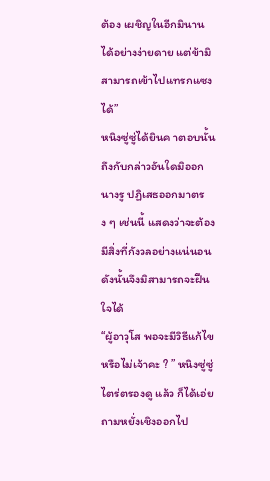ต้อง เผชิญในอีกมินานได้อย่างง่ายดาย แต่ข้ามิสามารถเข้าไปแทรกแซง ได้”
หนิงซู่ซู่ได้ยินค าตอบนั้นถึงกับกล่าวอันใดมิออก
นางรู ปฏิเสธออกมาตรง ๆ เช่นนี้ แสดงว่าจะต้องมีสิ่งที่กังวลอย่างแน่นอน
ดังนั้นจึงมิสามารถจะฝืนใจได้
“ผู้อาวุโส พอจะมีวิธีแก้ไขหรือไม่เจ้าคะ ? ” หนิงซู่ซู่ไตร่ตรองดู แล้ว ก็ได้เอ่ยถามหยั่งเชิงออกไป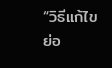“วิธีแก้ไขย่อ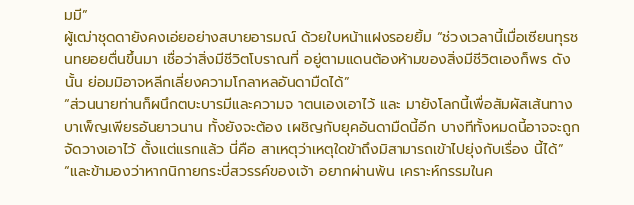มมี”
ผู้เฒ่าชุดดายังคงเอ่ยอย่างสบายอารมณ์ ด้วยใบหน้าแฝงรอยยิ้ม “ช่วงเวลานี้เมื่อเซียนทุรชนทยอยตื่นขึ้นมา เชื่อว่าสิ่งมีชีวิตโบราณที่ อยู่ตามแดนต้องห้ามของสิ่งมีชีวิตเองก็พร ดังนั้น ย่อมมิอาจหลีกเลี่ยงความโกลาหลอันดามืดได้”
“ส่วนนายท่านก็ผนึกตบะบารมีและความจ าตนเองเอาไว้ และ มายังโลกนี้เพื่อสัมผัสเส้นทางบาเพ็ญเพียรอันยาวนาน ทั้งยังจะต้อง เผชิญกับยุคอันดามืดนี้อีก บางทีทั้งหมดนี้อาจจะถูกจัดวางเอาไว้ ตั้งแต่แรกแล้ว นี่คือ สาเหตุว่าเหตุใดข้าถึงมิสามารถเข้าไปยุ่งกับเรื่อง นี้ได้”
“และข้ามองว่าหากนิกายกระบี่สวรรค์ของเจ้า อยากผ่านพ้น เคราะห์กรรมในค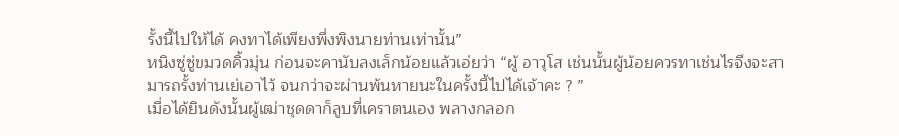รั้งนี้ไปให้ได้ คงทาได้เพียงพึ่งพิงนายท่านเท่านั้น”
หนิงซู่ซู่ขมวดคิ้วมุ่น ก่อนจะคานับลงเล็กน้อยแล้วเอ่ยว่า “ผู้ อาวุโส เช่นนั้นผู้น้อยควรทาเช่นไรจึงจะสามารถรั้งท่านเย่เอาไว้ จนกว่าจะผ่านพ้นหายนะในครั้งนี้ไปได้เจ้าคะ ? ”
เมื่อได้ยินดังนั้นผู้เฒ่าชุดดาก็ลูบที่เคราตนเอง พลางกลอก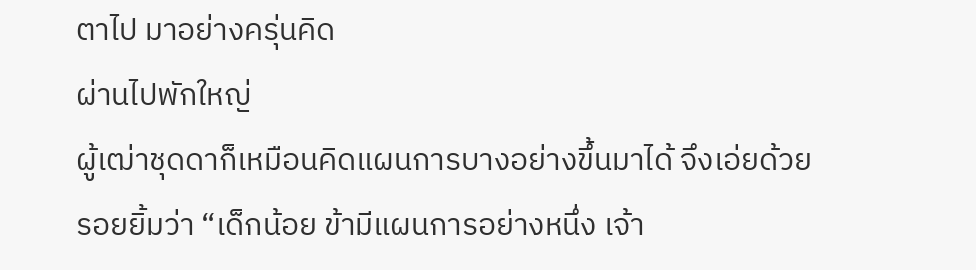ตาไป มาอย่างครุ่นคิด
ผ่านไปพักใหญ่
ผู้เฒ่าชุดดาก็เหมือนคิดแผนการบางอย่างขึ้นมาได้ จึงเอ่ยด้วย รอยยิ้มว่า “เด็กน้อย ข้ามีแผนการอย่างหนึ่ง เจ้า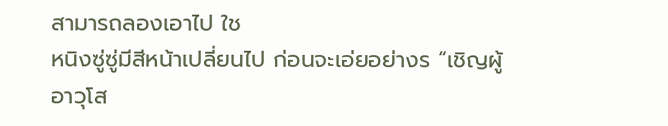สามารถลองเอาไป ใช
หนิงซู่ซู่มีสีหน้าเปลี่ยนไป ก่อนจะเอ่ยอย่างร “เชิญผู้ อาวุโส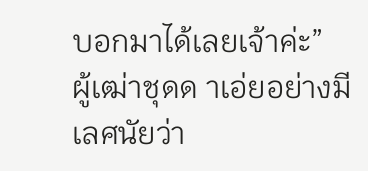บอกมาได้เลยเจ้าค่ะ”
ผู้เฒ่าชุดด าเอ่ยอย่างมีเลศนัยว่า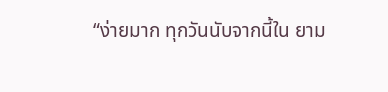“ง่ายมาก ทุกวันนับจากนี้ใน ยาม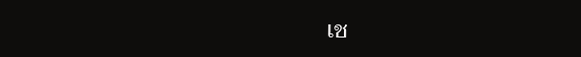เช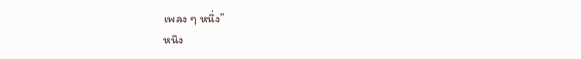เพลง ๆ หนึ่ง”
หนิง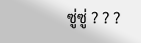ซู่ซู่ ? ? ?